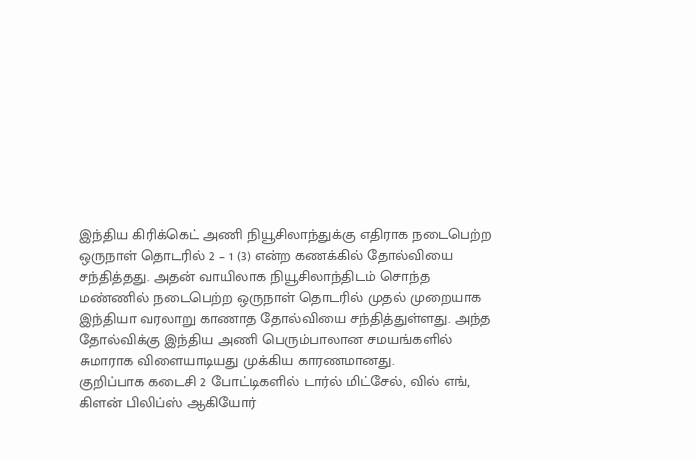இந்திய கிரிக்கெட் அணி நியூசிலாந்துக்கு எதிராக நடைபெற்ற ஒருநாள் தொடரில் 2 – 1 (3) என்ற கணக்கில் தோல்வியை சந்தித்தது. அதன் வாயிலாக நியூசிலாந்திடம் சொந்த மண்ணில் நடைபெற்ற ஒருநாள் தொடரில் முதல் முறையாக இந்தியா வரலாறு காணாத தோல்வியை சந்தித்துள்ளது. அந்த தோல்விக்கு இந்திய அணி பெரும்பாலான சமயங்களில் சுமாராக விளையாடியது முக்கிய காரணமானது.
குறிப்பாக கடைசி 2 போட்டிகளில் டார்ல் மிட்சேல், வில் எங், கிளன் பிலிப்ஸ் ஆகியோர்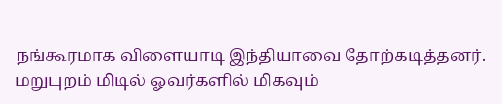நங்கூரமாக விளையாடி இந்தியாவை தோற்கடித்தனர். மறுபுறம் மிடில் ஓவர்களில் மிகவும்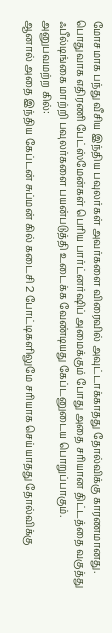மோசமாக பந்து வீசிய இந்திய பவுலர்கள் அவர்களை விரைவில் அவுட்டாக்காதது தோல்விக்கு காரணமானது. பொதுவாக எதிரணி பேட்ஸ்மேன்கள் பெரிய பார்ட்னர்ஷிப் அமைக்கும் போது அதை சரியான திட்டத்தை வகுத்து ஃபீல்டிங்கை மாற்றி பவுலர்களை பயன்படுத்தி உடைக்க வேண்டியது கேப்டனுடைய பொறுப்பாகும்.
அனுபவமற்ற கில்:
ஆனால் அதை இந்திய கேப்டன் சுப்மன் கில் கடைசி 2 போட்டிகளிலுமே சரியாக செய்யாதது தோல்விக்கு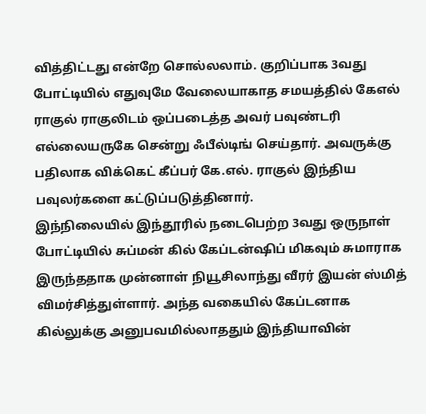வித்திட்டது என்றே சொல்லலாம். குறிப்பாக 3வது போட்டியில் எதுவுமே வேலையாகாத சமயத்தில் கேஎல் ராகுல் ராகுலிடம் ஒப்படைத்த அவர் பவுண்டரி எல்லையருகே சென்று ஃபீல்டிங் செய்தார். அவருக்கு பதிலாக விக்கெட் கீப்பர் கே.எல். ராகுல் இந்திய பவுலர்களை கட்டுப்படுத்தினார்.
இந்நிலையில் இந்தூரில் நடைபெற்ற 3வது ஒருநாள் போட்டியில் சுப்மன் கில் கேப்டன்ஷிப் மிகவும் சுமாராக இருந்ததாக முன்னாள் நியூசிலாந்து வீரர் இயன் ஸ்மித் விமர்சித்துள்ளார். அந்த வகையில் கேப்டனாக கில்லுக்கு அனுபவமில்லாததும் இந்தியாவின்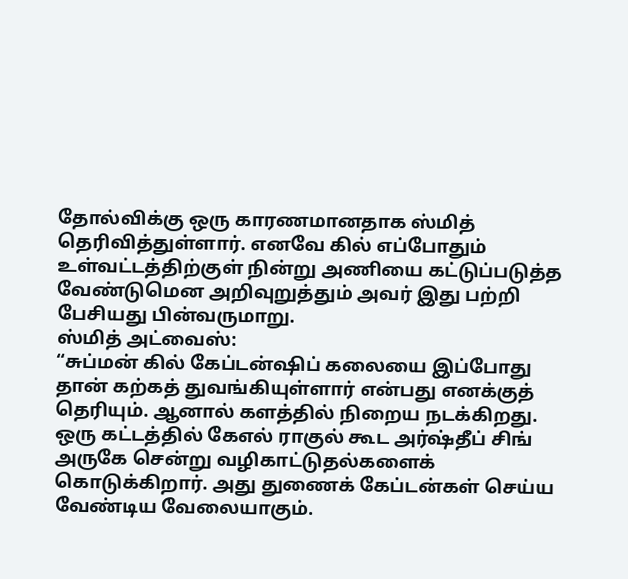தோல்விக்கு ஒரு காரணமானதாக ஸ்மித் தெரிவித்துள்ளார். எனவே கில் எப்போதும் உள்வட்டத்திற்குள் நின்று அணியை கட்டுப்படுத்த வேண்டுமென அறிவுறுத்தும் அவர் இது பற்றி பேசியது பின்வருமாறு.
ஸ்மித் அட்வைஸ்:
“சுப்மன் கில் கேப்டன்ஷிப் கலையை இப்போது தான் கற்கத் துவங்கியுள்ளார் என்பது எனக்குத் தெரியும். ஆனால் களத்தில் நிறைய நடக்கிறது. ஒரு கட்டத்தில் கேஎல் ராகுல் கூட அர்ஷ்தீப் சிங் அருகே சென்று வழிகாட்டுதல்களைக் கொடுக்கிறார். அது துணைக் கேப்டன்கள் செய்ய வேண்டிய வேலையாகும்.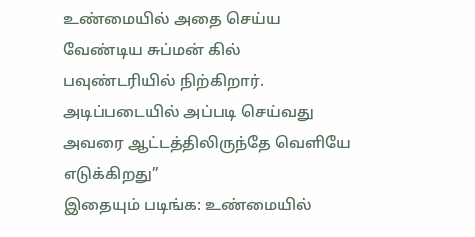உண்மையில் அதை செய்ய வேண்டிய சுப்மன் கில் பவுண்டரியில் நிற்கிறார். அடிப்படையில் அப்படி செய்வது அவரை ஆட்டத்திலிருந்தே வெளியே எடுக்கிறது”
இதையும் படிங்க: உண்மையில்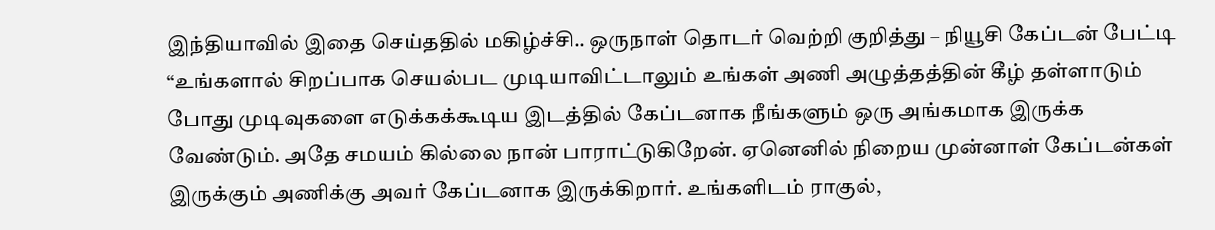இந்தியாவில் இதை செய்ததில் மகிழ்ச்சி.. ஒருநாள் தொடர் வெற்றி குறித்து – நியூசி கேப்டன் பேட்டி
“உங்களால் சிறப்பாக செயல்பட முடியாவிட்டாலும் உங்கள் அணி அழுத்தத்தின் கீழ் தள்ளாடும் போது முடிவுகளை எடுக்கக்கூடிய இடத்தில் கேப்டனாக நீங்களும் ஒரு அங்கமாக இருக்க வேண்டும். அதே சமயம் கில்லை நான் பாராட்டுகிறேன். ஏனெனில் நிறைய முன்னாள் கேப்டன்கள் இருக்கும் அணிக்கு அவர் கேப்டனாக இருக்கிறார். உங்களிடம் ராகுல்,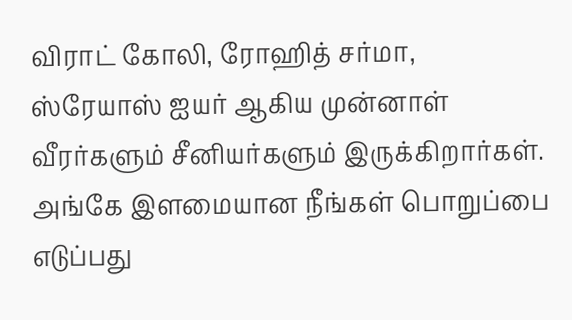விராட் கோலி, ரோஹித் சர்மா, ஸ்ரேயாஸ் ஐயர் ஆகிய முன்னாள் வீரர்களும் சீனியர்களும் இருக்கிறார்கள். அங்கே இளமையான நீங்கள் பொறுப்பை எடுப்பது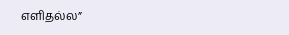எளிதல்ல”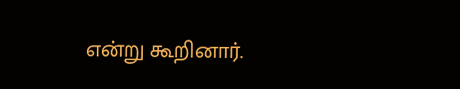என்று கூறினார்.